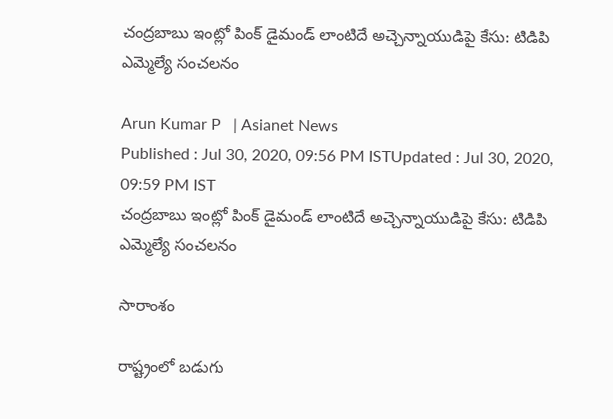చంద్రబాబు ఇంట్లో పింక్ డైమండ్ లాంటిదే అచ్చెన్నాయుడిపై కేసు: టిడిపి ఎమ్మెల్యే సంచలనం

Arun Kumar P   | Asianet News
Published : Jul 30, 2020, 09:56 PM ISTUpdated : Jul 30, 2020, 09:59 PM IST
చంద్రబాబు ఇంట్లో పింక్ డైమండ్ లాంటిదే అచ్చెన్నాయుడిపై కేసు: టిడిపి ఎమ్మెల్యే సంచలనం

సారాంశం

రాష్ట్రంలో బ‌డుగు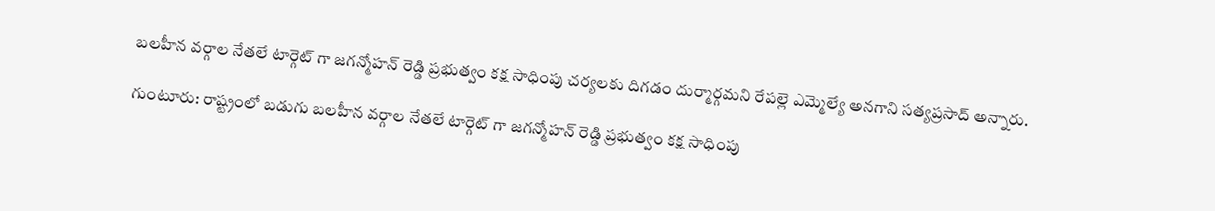బ‌ల‌హీన వ‌ర్గాల నేత‌లే టార్గెట్ గా జ‌గ‌న్మోహ‌న్ రెడ్డి ప్రభుత్వం క‌క్ష సాధింపు చ‌ర్యల‌కు దిగ‌డం దుర్మార్గమని రేప‌ల్లె ఎమ్మెల్యే అన‌గాని స‌త్యప్రసాద్ అన్నారు.

గుంటూరు: రాష్ట్రంలో బ‌డుగు బ‌ల‌హీన వ‌ర్గాల నేత‌లే టార్గెట్ గా జ‌గ‌న్మోహ‌న్ రెడ్డి ప్రభుత్వం క‌క్ష సాధింపు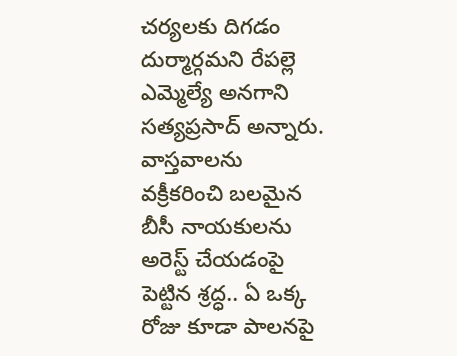చ‌ర్యల‌కు దిగ‌డం దుర్మార్గమని రేప‌ల్లె ఎమ్మెల్యే అన‌గాని స‌త్యప్రసాద్ అన్నారు. వాస్తవాల‌ను వ‌క్రీక‌రించి బ‌ల‌మైన బీసీ నాయ‌కుల‌ను అరెస్ట్ చేయ‌డంపై పెట్టిన శ్రద్ధ.. ఏ ఒక్క రోజు కూడా పాల‌న‌పై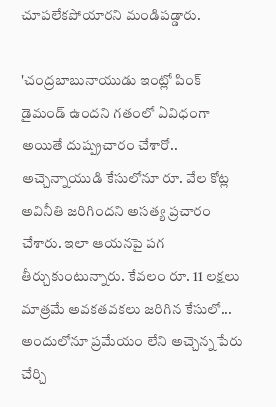చూప‌లేక‌పోయారని మండిపడ్డారు.

'చంద్రబాబునాయుడు ఇంట్లో పింక్ డైమండ్ ఉంద‌ని గ‌తంలో ఏవిధంగా అయితే దుష్ప్రచారం చేశారో.. అచ్చెన్నాయుడి కేసులోనూ రూ. వేల కోట్ల అవినీతి జ‌రిగింద‌ని అసత్య ప్రచారం చేశారు. ఇలా ఆయ‌న‌పై ప‌గ‌ తీర్చుకుంటున్నారు. కేవ‌లం రూ. 11 ల‌క్షలు మాత్రమే అవ‌క‌త‌వ‌క‌లు జ‌రిగిన కేసులో... అందులోనూ ప్రమేయం లేని అచ్చెన్న పేరు చేర్చి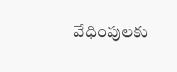వేధింపుల‌కు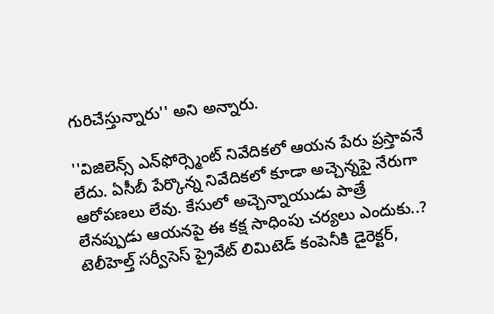గురిచేస్తున్నారు'' అని అన్నారు.

''విజిలెన్స్ ఎన్‌ఫోర్స్మెంట్ నివేదికలో ఆయన పేరు ప్రస్తావ‌నే లేదు. ఏసీబీ పేర్కొన్న నివేదికలో కూడా అచ్చెన్నపై నేరుగా ఆరోపణలు లేవు. కేసులో అచ్చెన్నాయుడు పాత్రే లేనప్పుడు ఆయన‌పై ఈ క‌క్ష సాధింపు చ‌ర్యలు ఎందుకు..? టెలీహెల్త్‌ సర్వీసెస్‌ ప్రైవేట్‌ లిమిటెడ్‌ కంపెనీకి డైరెక్టర్,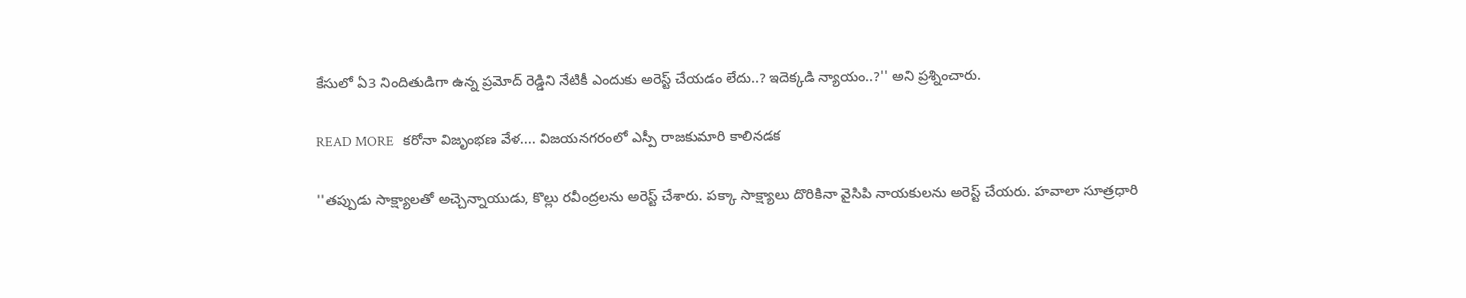కేసులో ఏ3 నిందితుడిగా ఉన్న ప్రమోద్ రెడ్డిని నేటికీ ఎందుకు అరెస్ట్ చేయ‌డం లేదు..? ఇదెక్కడి న్యాయం..?'' అని ప్రశ్నించారు.

READ MORE   కరోనా విజృంభణ వేళ.... విజయనగరంలో ఎస్పీ రాజకుమారి కాలినడక

''తప్పుడు సాక్ష్యాలతో అచ్చెన్నాయుడు, కొల్లు ర‌వీంద్రల‌ను అరెస్ట్ చేశారు. పక్కా సాక్ష్యాలు దొరికినా వైసిపి నాయకులను అరెస్ట్ చేయరు. హవాలా సూత్రధారి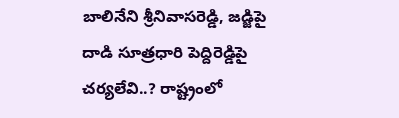బాలినేని శ్రీనివాస‌రెడ్డి, జడ్జిపై దాడి సూత్రధారి పెద్దిరెడ్డిపై చర్యలేవి..? రాష్ట్రంలో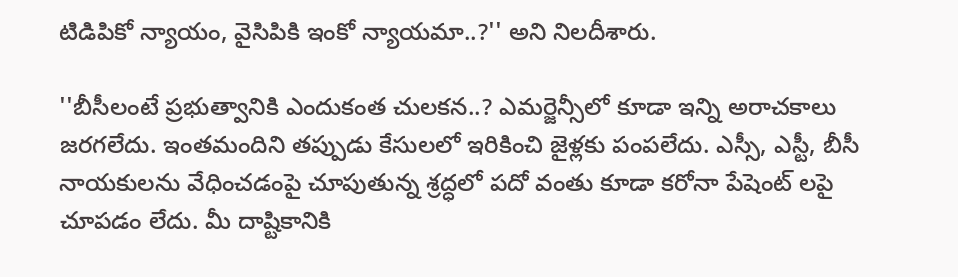టిడిపికో న్యాయం, వైసిపికి ఇంకో న్యాయమా..?'' అని నిలదీశారు.

''బీసీలంటే ప్రభుత్వానికి ఎందుకంత చుల‌క‌న‌..? ఎమర్జెన్సీలో కూడా ఇన్ని అరాచకాలు జరగలేదు. ఇంతమందిని తప్పుడు కేసులలో ఇరికించి జైళ్లకు పంపలేదు. ఎస్సీ, ఎస్టీ, బీసీ నాయకులను వేధించడంపై చూపుతున్న శ్రద్ధలో ప‌దో వంతు కూడా కరోనా పేషెంట్ ల‌పై చూప‌డం లేదు. మీ దాష్టికానికి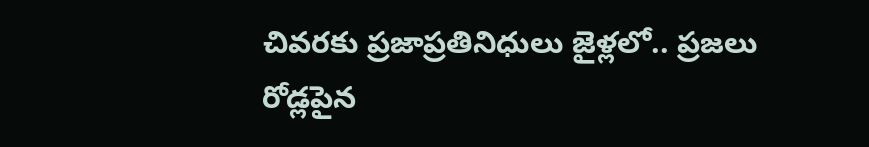చివ‌ర‌కు ప్రజాప్రతినిధులు జైళ్లలో.. ప్రజ‌లు రోడ్లపైన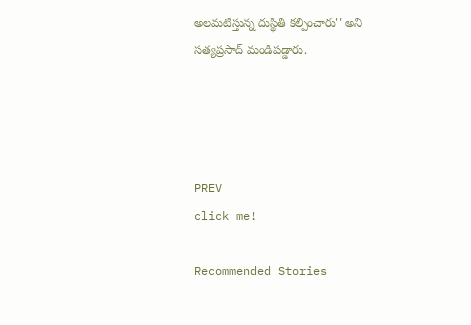అల‌మ‌టిస్తున్న దుస్థితి క‌ల్పించారు'' అని సత్యప్రసాద్ మండిపడ్డారు.




PREV
click me!

Recommended Stories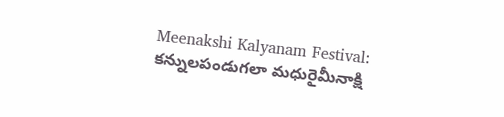Meenakshi Kalyanam Festival: కన్నులపండుగలా మధురైమీనాక్షి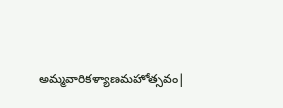అమ్మవారికళ్యాణమహోత్సవం|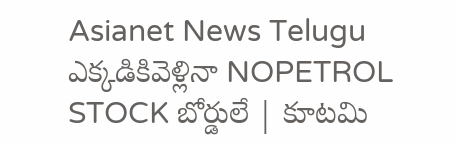Asianet News Telugu
ఎక్కడికివెళ్లినా NOPETROL STOCK బోర్డులే | కూటమి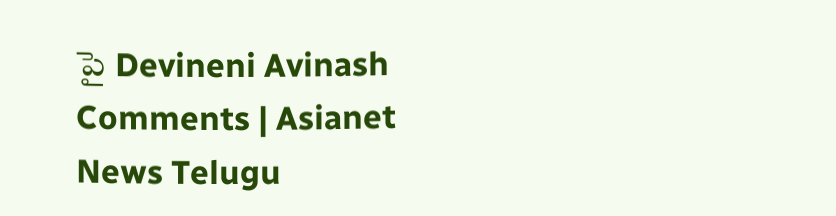పై Devineni Avinash Comments | Asianet News Telugu